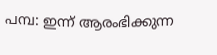പമ്പ: ഇന്ന് ആരംഭിക്കുന്ന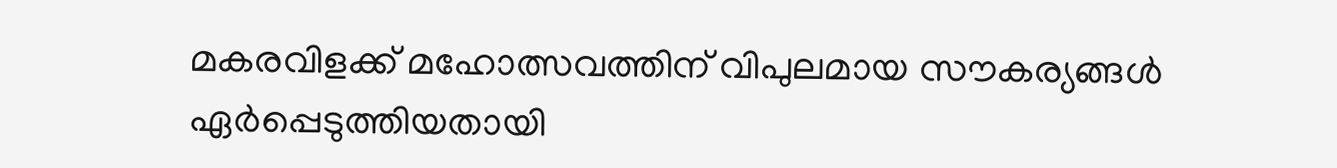മകരവിളക്ക് മഹോത്സവത്തിന് വിപുലമായ സൗകര്യങ്ങൾ ഏർപ്പെടുത്തിയതായി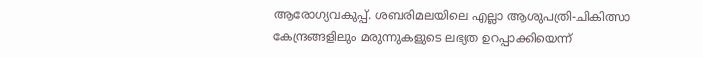ആരോഗ്യവകുപ്പ്. ശബരിമലയിലെ എല്ലാ ആശുപത്രി-ചികിത്സാ കേന്ദ്രങ്ങളിലും മരുന്നുകളുടെ ലഭ്യത ഉറപ്പാക്കിയെന്ന്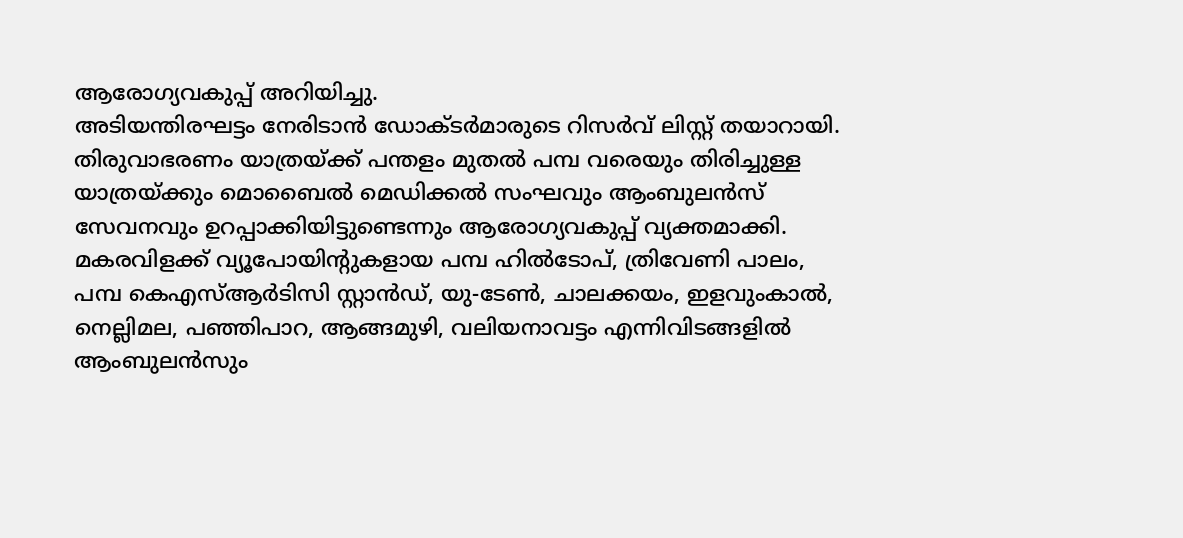ആരോഗ്യവകുപ്പ് അറിയിച്ചു.
അടിയന്തിരഘട്ടം നേരിടാൻ ഡോക്ടർമാരുടെ റിസർവ് ലിസ്റ്റ് തയാറായി. തിരുവാഭരണം യാത്രയ്ക്ക് പന്തളം മുതൽ പമ്പ വരെയും തിരിച്ചുള്ള യാത്രയ്ക്കും മൊബൈൽ മെഡിക്കൽ സംഘവും ആംബുലൻസ് സേവനവും ഉറപ്പാക്കിയിട്ടുണ്ടെന്നും ആരോഗ്യവകുപ്പ് വ്യക്തമാക്കി.
മകരവിളക്ക് വ്യൂപോയിന്റുകളായ പമ്പ ഹിൽടോപ്, ത്രിവേണി പാലം, പമ്പ കെഎസ്ആർടിസി സ്റ്റാൻഡ്, യു-ടേൺ, ചാലക്കയം, ഇളവുംകാൽ, നെല്ലിമല, പഞ്ഞിപാറ, ആങ്ങമുഴി, വലിയനാവട്ടം എന്നിവിടങ്ങളിൽ ആംബുലൻസും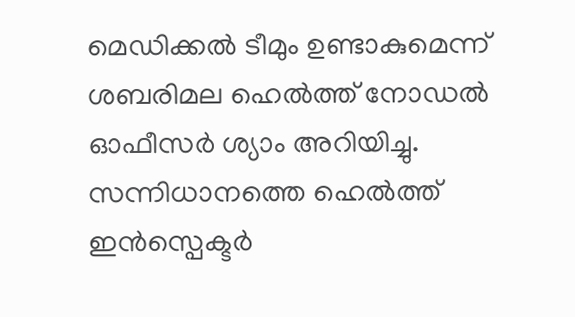മെഡിക്കൽ ടീമും ഉണ്ടാകുമെന്ന് ശബരിമല ഹെൽത്ത് നോഡൽ ഓഫീസർ ശ്യാം അറിയിച്ചു.
സന്നിധാനത്തെ ഹെൽത്ത് ഇൻസ്പെക്ടർ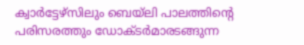ക്വാർട്ടേഴ്സിലും ബെയ്ലി പാലത്തിന്റെ പരിസരത്തും ഡോക്ടർമാരടങ്ങുന്ന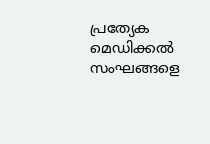പ്രത്യേക മെഡിക്കൽ സംഘങ്ങളെ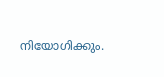നിയോഗിക്കും.